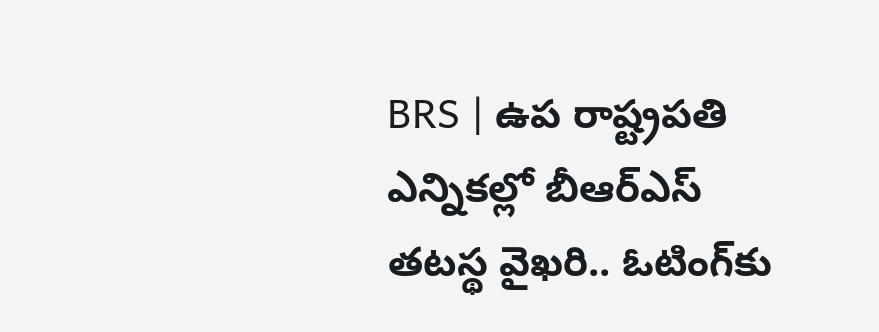BRS | ఉప రాష్ట్రపతి ఎన్నికల్లో బీఆర్ఎస్ తటస్థ వైఖరి.. ఓటింగ్‌కు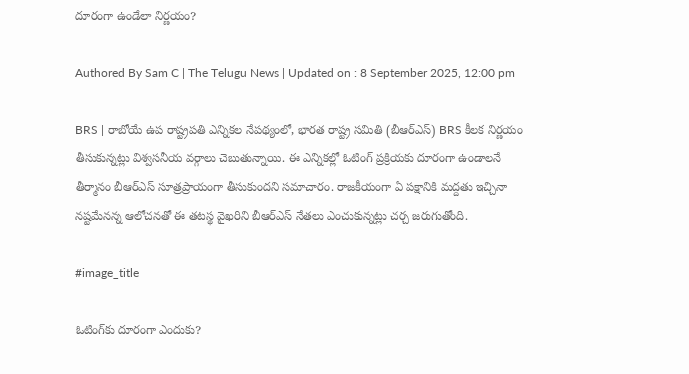దూరంగా ఉండేలా నిర్ణయం?

Authored By Sam C | The Telugu News | Updated on : 8 September 2025, 12:00 pm

BRS | రాబోయే ఉప రాష్ట్రపతి ఎన్నికల నేపథ్యంలో, భారత రాష్ట్ర సమితి (బీఆర్ఎస్) BRS కీలక నిర్ణయం తీసుకున్నట్లు విశ్వసనీయ వర్గాలు చెబుతున్నాయి. ఈ ఎన్నికల్లో ఓటింగ్ ప్రక్రియకు దూరంగా ఉండాలనే తీర్మానం బీఆర్ఎస్ సూత్రప్రాయంగా తీసుకుందని సమాచారం. రాజకీయంగా ఏ పక్షానికి మద్దతు ఇచ్చినా నష్టమేనన్న ఆలోచనతో ఈ తటస్థ వైఖరిని బీఆర్ఎస్ నేతలు ఎంచుకున్నట్లు చర్చ జరుగుతోంది.

#image_title

ఓటింగ్‌కు దూరంగా ఎందుకు?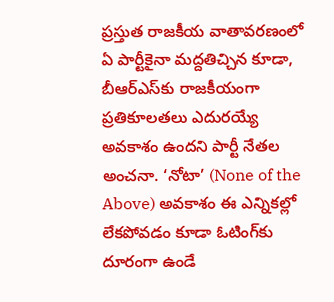ప్రస్తుత రాజకీయ వాతావరణంలో ఏ పార్టీకైనా మద్దతిచ్చిన కూడా, బీఆర్ఎస్‌కు రాజకీయంగా ప్రతికూలతలు ఎదురయ్యే అవకాశం ఉందని పార్టీ నేతల అంచనా. ‘నోటా’ (None of the Above) అవకాశం ఈ ఎన్నికల్లో లేకపోవడం కూడా ఓటింగ్‌కు దూరంగా ఉండే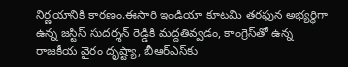నిర్ణయానికి కారణం.ఈసారి ఇండియా కూటమి తరఫున అభ్యర్థిగా ఉన్న జస్టిస్ సుదర్శన్ రెడ్డికి మద్దతివ్వడం, కాంగ్రెస్‌తో ఉన్న రాజకీయ వైరం దృష్ట్యా, బీఆర్ఎస్‌కు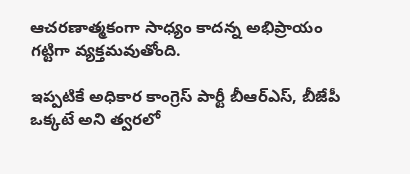ఆచరణాత్మకంగా సాధ్యం కాదన్న అభిప్రాయం గట్టిగా వ్యక్తమవుతోంది.

ఇప్పటికే అధికార కాంగ్రెస్‌ పార్టీ బీఆర్‌ఎస్‌, బీజేపీ ఒక్కటే అని త్వరలో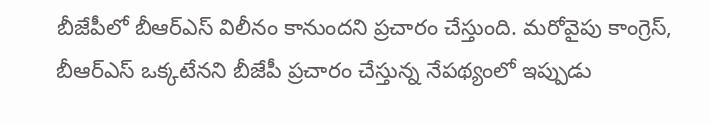బీజేపీలో బీఆర్ఎస్ విలీనం కానుంద‌ని ప్ర‌చారం చేస్తుంది. మరోవైపు కాంగ్రెస్‌, బీఆర్‌ఎస్ ఒక్కటేనని బీజేపీ ప్రచారం చేస్తున్న నేప‌థ్యంలో ఇప్పుడు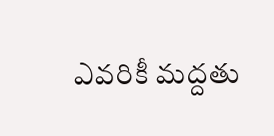ఎవరికీ మద్దతు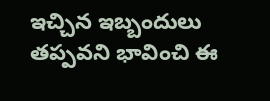ఇచ్చిన ఇబ్బందులు తప్పవని భావించి ఈ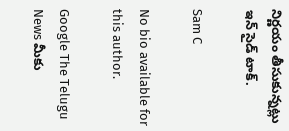నిర్ణయం తీసుకున్నట్లు ఇన్ సైడ్ టాక్.

Sam C

No bio available for this author.

Google The Telugu News మీకు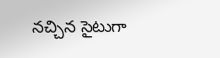నచ్చిన సైటుగా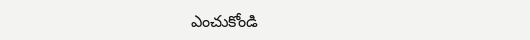ఎంచుకోండి